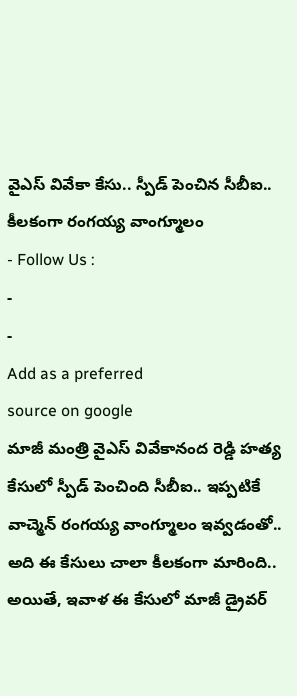వైఎస్ వివేకా కేసు.. స్పీడ్ పెంచిన సీబీఐ.. కీలకంగా రంగయ్య వాంగ్మూలం
- Follow Us :
-
-
Add as a preferred
source on google
మాజీ మంత్రి వైఎస్ వివేకానంద రెడ్డి హత్య కేసులో స్పీడ్ పెంచింది సీబీఐ.. ఇప్పటికే వాచ్మెన్ రంగయ్య వాంగ్మూలం ఇవ్వడంతో.. అది ఈ కేసులు చాలా కీలకంగా మారింది.. అయితే, ఇవాళ ఈ కేసులో మాజీ డ్రైవర్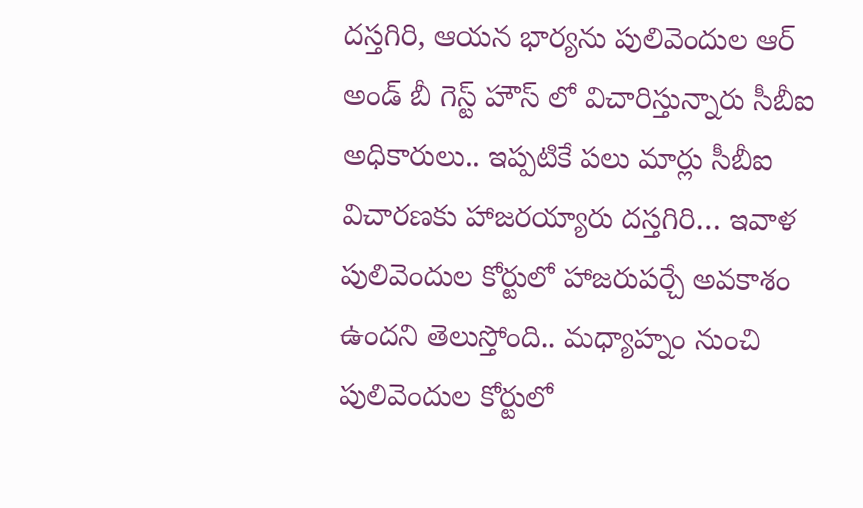దస్తగిరి, ఆయన భార్యను పులివెందుల ఆర్ అండ్ బీ గెస్ట్ హౌస్ లో విచారిస్తున్నారు సీబీఐ అధికారులు.. ఇప్పటికే పలు మార్లు సీబీఐ విచారణకు హాజరయ్యారు దస్తగిరి… ఇవాళ పులివెందుల కోర్టులో హాజరుపర్చే అవకాశం ఉందని తెలుస్తోంది.. మధ్యాహ్నం నుంచి పులివెందుల కోర్టులో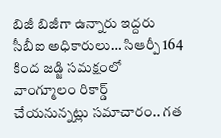బిజీ బిజీగా ఉన్నారు ఇద్దరు సీబీఐ అధికారులు… సిఆర్పీ 164 కింద జడ్జి సమక్షంలో వాంగ్మూలం రికార్డ్ చేయనున్నట్లు సమాచారం.. గత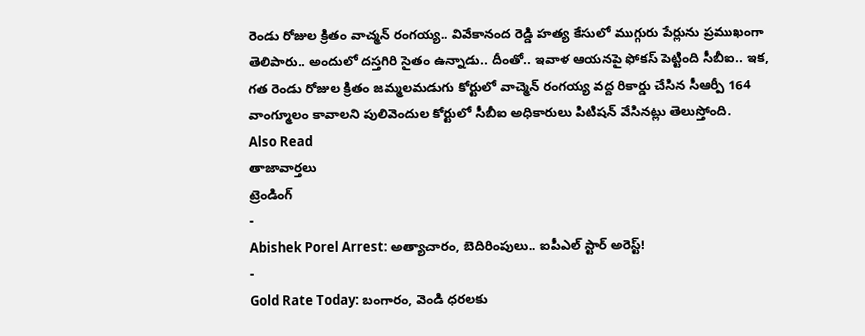రెండు రోజుల క్రితం వాచ్మన్ రంగయ్య.. వివేకానంద రెడ్డి హత్య కేసులో ముగ్గురు పేర్లును ప్రముఖంగా తెలిపారు.. అందులో దస్తగిరి సైతం ఉన్నాడు.. దీంతో.. ఇవాళ ఆయనపై ఫోకస్ పెట్టింది సీబీఐ.. ఇక, గత రెండు రోజుల క్రితం జమ్మలమడుగు కోర్టులో వాచ్మెన్ రంగయ్య వద్ద రికార్డు చేసిన సీఆర్పీ 164 వాంగ్మూలం కావాలని పులివెందుల కోర్టులో సీబీఐ అధికారులు పిటిషన్ వేసినట్లు తెలుస్తోంది.
Also Read
తాజావార్తలు
ట్రెండింగ్
-
Abishek Porel Arrest: అత్యాచారం, బెదిరింపులు.. ఐపీఎల్ స్టార్ అరెస్ట్!
-
Gold Rate Today: బంగారం, వెండి ధరలకు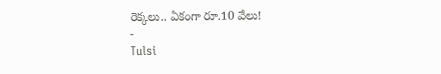రెక్కలు.. ఏకంగా రూ.10 వేలు!
-
Tulsi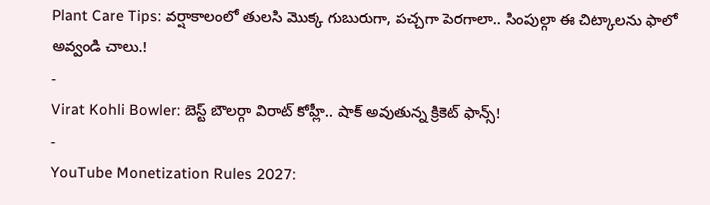Plant Care Tips: వర్షాకాలంలో తులసి మొక్క గుబురుగా, పచ్చగా పెరగాలా.. సింపుల్గా ఈ చిట్కాలను ఫాలో అవ్వండి చాలు.!
-
Virat Kohli Bowler: బెస్ట్ బౌలర్గా విరాట్ కోహ్లీ.. షాక్ అవుతున్న క్రికెట్ ఫాన్స్!
-
YouTube Monetization Rules 2027: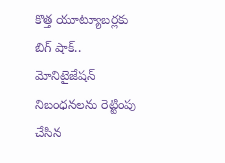కొత్త యూట్యూబర్లకు బిగ్ షాక్.. మోనిటైజేషన్ నిబంధనలను రెట్టింపు చేసిన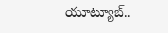యూట్యూబ్..